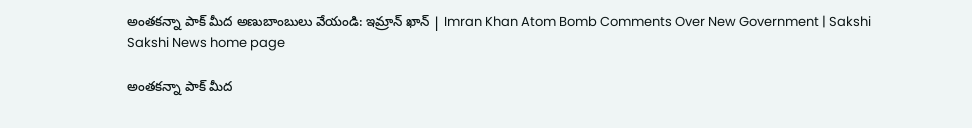అంతకన్నా పాక్‌ మీద అణుబాంబులు వేయండి: ఇమ్రాన్‌ ఖాన్‌ | Imran Khan Atom Bomb Comments Over New Government | Sakshi
Sakshi News home page

అంతకన్నా పాక్‌ మీద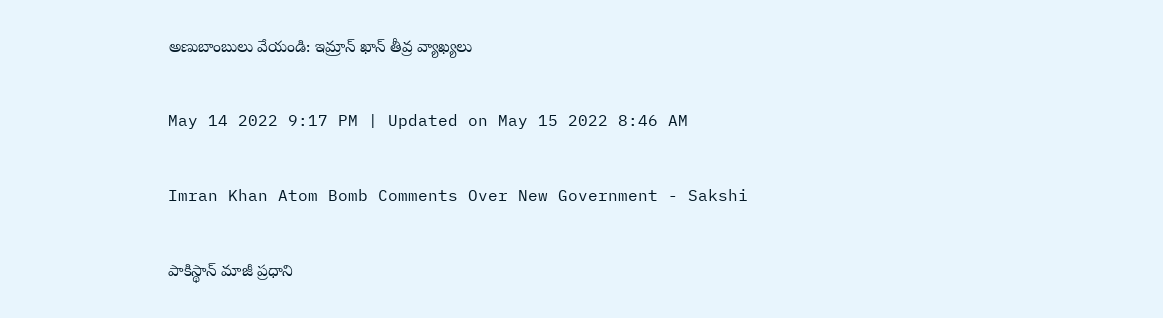అణుబాంబులు వేయండి: ఇమ్రాన్‌ ఖాన్‌ తీవ్ర వ్యాఖ్యలు

May 14 2022 9:17 PM | Updated on May 15 2022 8:46 AM

Imran Khan Atom Bomb Comments Over New Government - Sakshi

పాకిస్థాన్‌ మాజీ ప్రధాని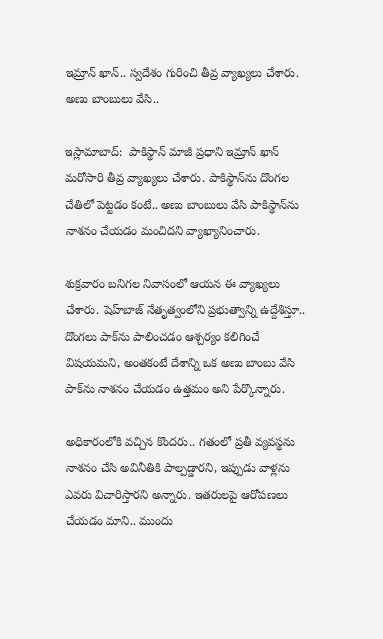ఇమ్రాన్‌ ఖాన్‌.. స్వదేశం గురించి తీవ్ర వ్యాఖ్యలు చేశారు. అణు బాంబులు వేసి..

ఇస్లామాబాద్‌:  పాకిస్థాన్‌ మాజీ ప్రధాని ఇమ్రాన్‌ ఖాన్‌ మరోసారి తీవ్ర వ్యాఖ్యలు చేశారు. పాకిస్థాన్‌ను దొంగల చేతిలో పెట్టడం కంటే.. అణు బాంబులు వేసి పాకిస్థాన్‌ను నాశనం చేయడం మంచిదని వ్యాఖ్యానించారు.

శుక్రవారం బనిగల నివాసంలో ఆయన ఈ వ్యాఖ్యలు చేశారు. షెహ్‌బాజ్‌ నేతృత్వంలోని ప్రభుత్వాన్ని ఉద్దేశిస్తూ.. దొంగలు పాక్‌ను పాలించడం ఆశ్చర్యం కలిగించే విషయమని, అంతకంటే దేశాన్ని ఒక అణు బాంబు వేసి పాక్‌ను నాశనం చేయడం ఉత్తమం అని పేర్కొన్నారు.

అధికారంలోకి వచ్చిన కొందరు.. గతంలో ప్రతీ వ్యవస్థను నాశనం చేసి అవినీతికి పాల్పడ్డారని, ఇప్పుడు వాళ్లను ఎవరు విచారిస్తారని అన్నారు. ఇతరులపై ఆరోపణలు చేయడం మాని.. ముందు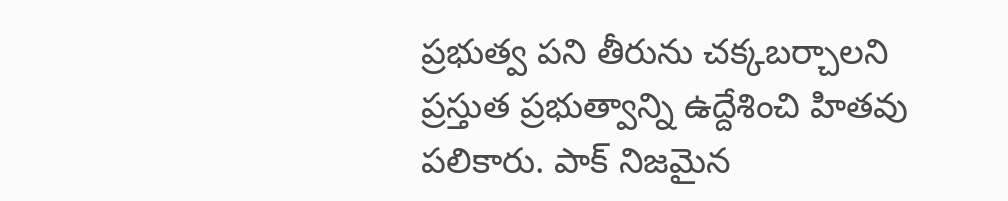ప్రభుత్వ పని తీరును చక్కబర్చాలని ప్రస్తుత ప్రభుత్వాన్ని ఉద్దేశించి హితవు పలికారు. పాక్‌ నిజమైన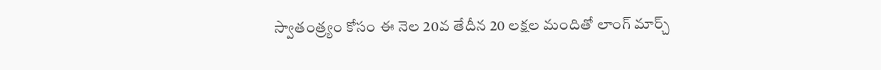స్వాతంత్ర్యం కోసం ఈ నెల 20వ తేదీన 20 లక్షల మందితో లాంగ్‌ మార్చ్‌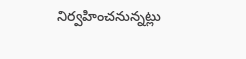నిర్వహించనున్నట్లు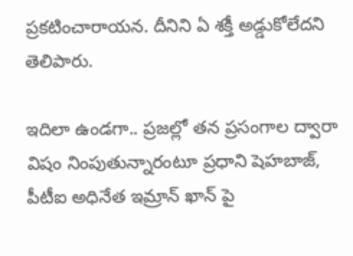ప్రకటించారాయన. దీనిని ఏ శక్తీ అడ్డుకోలేదని తెలిపారు.

ఇదిలా ఉండగా.. ప్రజల్లో తన ప్రసంగాల ద్వారా విషం నింపుతున్నారంటూ ప్రధాని షెహబాజ్‌, పీటీఐ అధినేత ఇమ్రాన్‌ ఖాన్‌ పై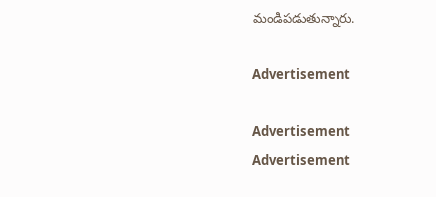మండిపడుతున్నారు.

Advertisement

Advertisement
Advertisement